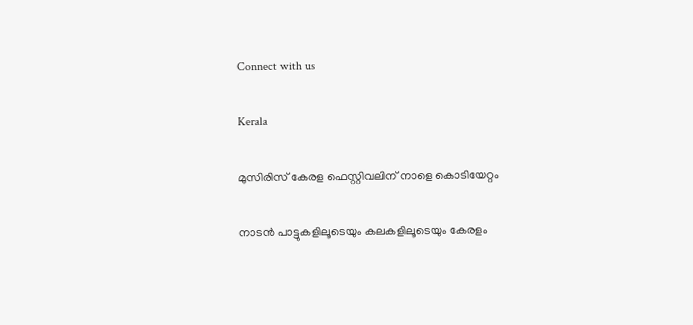Connect with us

Kerala

മുസിരിസ് കേരള ഫെസ്റ്റിവലിന് നാളെ കൊടിയേറ്റം

നാടന്‍ പാട്ടുകളിലൂടെയും കലകളിലൂടെയും കേരളം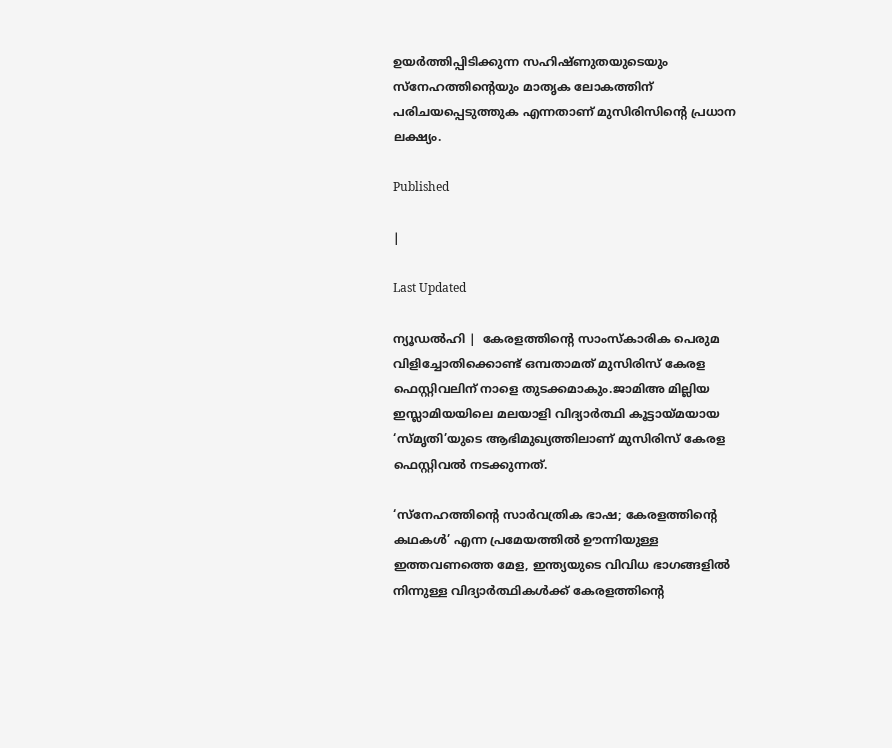ഉയര്‍ത്തിപ്പിടിക്കുന്ന സഹിഷ്ണുതയുടെയും സ്‌നേഹത്തിന്റെയും മാതൃക ലോകത്തിന് പരിചയപ്പെടുത്തുക എന്നതാണ് മുസിരിസിന്റെ പ്രധാന ലക്ഷ്യം.

Published

|

Last Updated

ന്യൂഡല്‍ഹി |  കേരളത്തിന്റെ സാംസ്‌കാരിക പെരുമ വിളിച്ചോതിക്കൊണ്ട് ഒമ്പതാമത് മുസിരിസ് കേരള ഫെസ്റ്റിവലിന് നാളെ തുടക്കമാകും.ജാമിഅ മില്ലിയ ഇസ്ലാമിയയിലെ മലയാളി വിദ്യാര്‍ത്ഥി കൂട്ടായ്മയായ ‘സ്മൃതി’യുടെ ആഭിമുഖ്യത്തിലാണ് മുസിരിസ് കേരള ഫെസ്റ്റിവല്‍ നടക്കുന്നത്.

‘സ്‌നേഹത്തിന്റെ സാര്‍വത്രിക ഭാഷ; കേരളത്തിന്റെ കഥകള്‍’ എന്ന പ്രമേയത്തില്‍ ഊന്നിയുള്ള ഇത്തവണത്തെ മേള, ഇന്ത്യയുടെ വിവിധ ഭാഗങ്ങളില്‍ നിന്നുള്ള വിദ്യാര്‍ത്ഥികള്‍ക്ക് കേരളത്തിന്റെ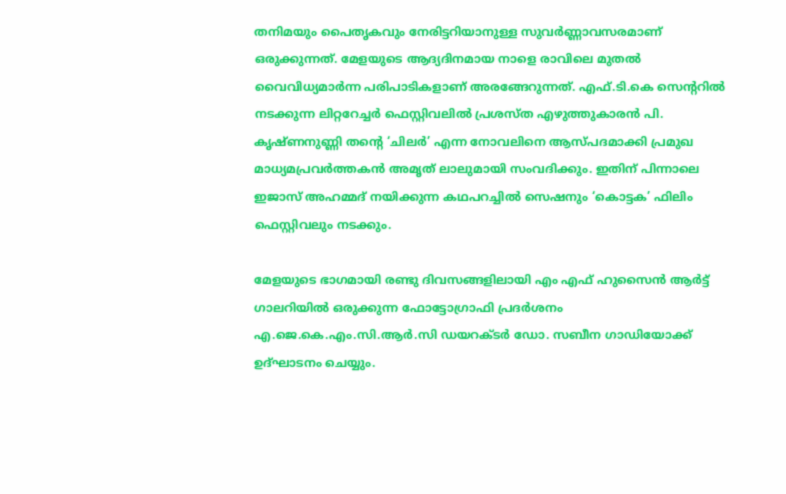തനിമയും പൈതൃകവും നേരിട്ടറിയാനുള്ള സുവര്‍ണ്ണാവസരമാണ് ഒരുക്കുന്നത്. മേളയുടെ ആദ്യദിനമായ നാളെ രാവിലെ മുതല്‍ വൈവിധ്യമാര്‍ന്ന പരിപാടികളാണ് അരങ്ങേറുന്നത്. എഫ്.ടി.കെ സെന്ററില്‍ നടക്കുന്ന ലിറ്ററേച്ചര്‍ ഫെസ്റ്റിവലില്‍ പ്രശസ്ത എഴുത്തുകാരന്‍ പി. കൃഷ്ണനുണ്ണി തന്റെ ‘ചിലര്‍’ എന്ന നോവലിനെ ആസ്പദമാക്കി പ്രമുഖ മാധ്യമപ്രവര്‍ത്തകന്‍ അമൃത് ലാലുമായി സംവദിക്കും. ഇതിന് പിന്നാലെ ഇജാസ് അഹമ്മദ് നയിക്കുന്ന കഥപറച്ചില്‍ സെഷനും ‘കൊട്ടക’ ഫിലിം ഫെസ്റ്റിവലും നടക്കും.

മേളയുടെ ഭാഗമായി രണ്ടു ദിവസങ്ങളിലായി എം എഫ് ഹുസൈന്‍ ആര്‍ട്ട് ഗാലറിയില്‍ ഒരുക്കുന്ന ഫോട്ടോഗ്രാഫി പ്രദര്‍ശനം എ.ജെ.കെ.എം.സി.ആര്‍.സി ഡയറക്ടര്‍ ഡോ. സബീന ഗാഡിയോക്ക് ഉദ്ഘാടനം ചെയ്യും.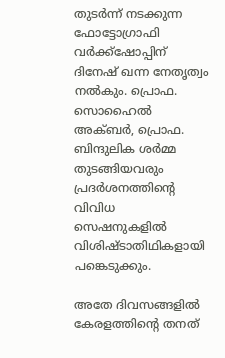തുടര്‍ന്ന് നടക്കുന്ന ഫോട്ടോഗ്രാഫി വര്‍ക്ക്‌ഷോപ്പിന് ദിനേഷ് ഖന്ന നേതൃത്വം നല്‍കും. പ്രൊഫ. സൊഹൈല്‍ അക്ബര്‍, പ്രൊഫ. ബിന്ദുലിക ശര്‍മ്മ തുടങ്ങിയവരും പ്രദര്‍ശനത്തിന്റെ വിവിധ സെഷനുകളില്‍ വിശിഷ്ടാതിഥികളായി പങ്കെടുക്കും.

അതേ ദിവസങ്ങളില്‍ കേരളത്തിന്റെ തനത്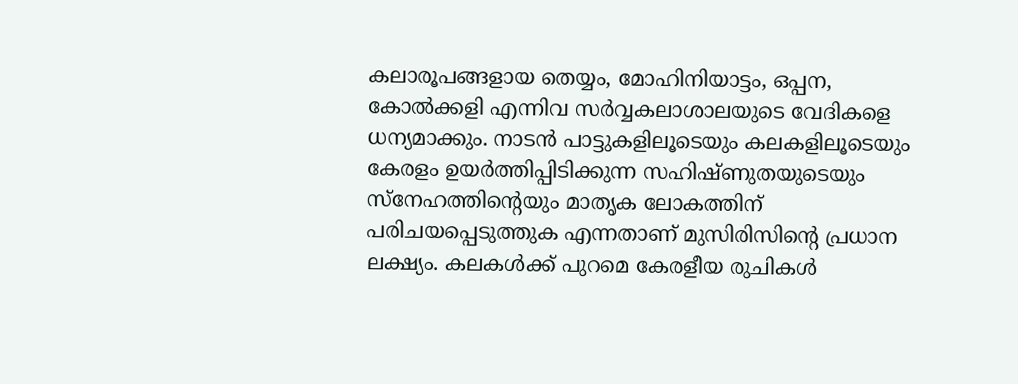കലാരൂപങ്ങളായ തെയ്യം, മോഹിനിയാട്ടം, ഒപ്പന, കോല്‍ക്കളി എന്നിവ സര്‍വ്വകലാശാലയുടെ വേദികളെ ധന്യമാക്കും. നാടന്‍ പാട്ടുകളിലൂടെയും കലകളിലൂടെയും കേരളം ഉയര്‍ത്തിപ്പിടിക്കുന്ന സഹിഷ്ണുതയുടെയും സ്‌നേഹത്തിന്റെയും മാതൃക ലോകത്തിന് പരിചയപ്പെടുത്തുക എന്നതാണ് മുസിരിസിന്റെ പ്രധാന ലക്ഷ്യം. കലകള്‍ക്ക് പുറമെ കേരളീയ രുചികള്‍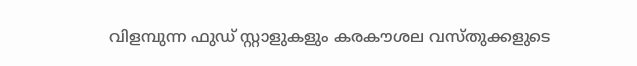വിളമ്പുന്ന ഫുഡ് സ്റ്റാളുകളും കരകൗശല വസ്തുക്കളുടെ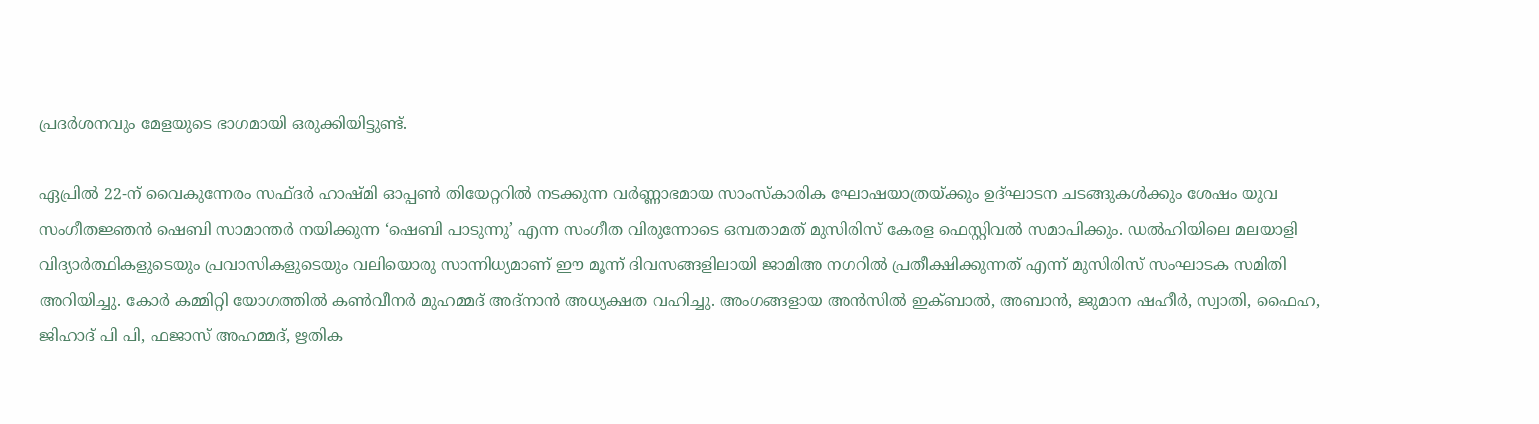പ്രദര്‍ശനവും മേളയുടെ ഭാഗമായി ഒരുക്കിയിട്ടുണ്ട്.

ഏപ്രില്‍ 22-ന് വൈകുന്നേരം സഫ്ദര്‍ ഹാഷ്മി ഓപ്പണ്‍ തിയേറ്ററില്‍ നടക്കുന്ന വര്‍ണ്ണാഭമായ സാംസ്‌കാരിക ഘോഷയാത്രയ്ക്കും ഉദ്ഘാടന ചടങ്ങുകള്‍ക്കും ശേഷം യുവ സംഗീതജ്ഞന്‍ ഷെബി സാമാന്തര്‍ നയിക്കുന്ന ‘ഷെബി പാടുന്നു’ എന്ന സംഗീത വിരുന്നോടെ ഒമ്പതാമത് മുസിരിസ് കേരള ഫെസ്റ്റിവല്‍ സമാപിക്കും. ഡല്‍ഹിയിലെ മലയാളി വിദ്യാര്‍ത്ഥികളുടെയും പ്രവാസികളുടെയും വലിയൊരു സാന്നിധ്യമാണ് ഈ മൂന്ന് ദിവസങ്ങളിലായി ജാമിഅ നഗറില്‍ പ്രതീക്ഷിക്കുന്നത് എന്ന് മുസിരിസ് സംഘാടക സമിതി അറിയിച്ചു. കോര്‍ കമ്മിറ്റി യോഗത്തില്‍ കണ്‍വീനര്‍ മുഹമ്മദ് അദ്‌നാന്‍ അധ്യക്ഷത വഹിച്ചു. അംഗങ്ങളായ അന്‍സില്‍ ഇക്ബാല്‍, അബാന്‍, ജുമാന ഷഹീര്‍, സ്വാതി, ഫൈഹ, ജിഹാദ് പി പി, ഫജാസ് അഹമ്മദ്, ഋതിക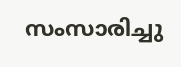സംസാരിച്ചു